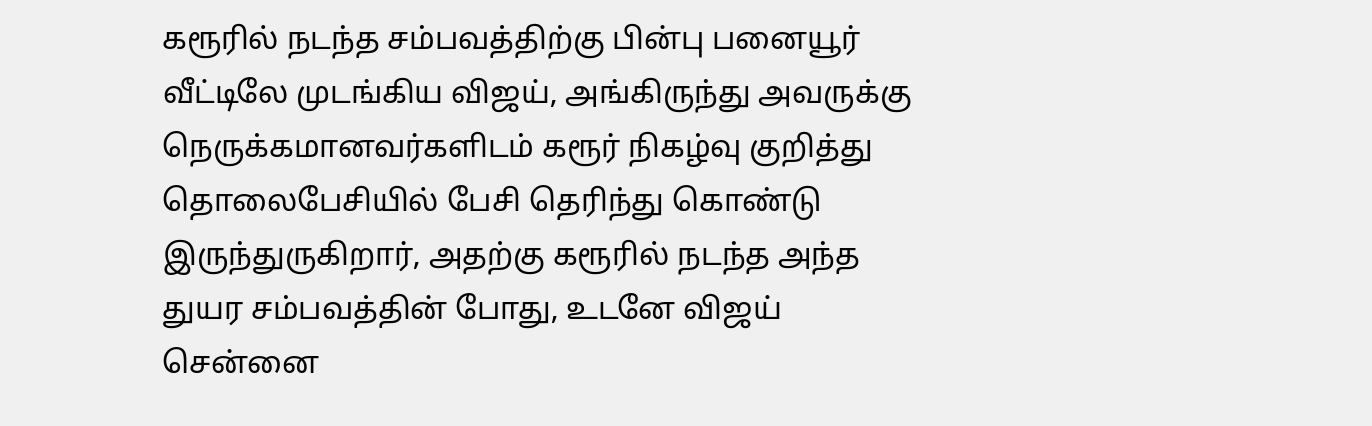கரூரில் நடந்த சம்பவத்திற்கு பின்பு பனையூர் வீட்டிலே முடங்கிய விஜய், அங்கிருந்து அவருக்கு நெருக்கமானவர்களிடம் கரூர் நிகழ்வு குறித்து தொலைபேசியில் பேசி தெரிந்து கொண்டு இருந்துருகிறார், அதற்கு கரூரில் நடந்த அந்த துயர சம்பவத்தின் போது, உடனே விஜய் சென்னை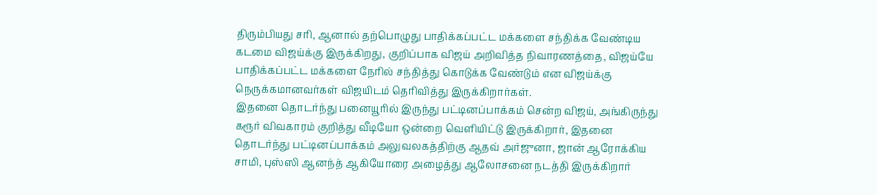திரும்பியது சரி, ஆனால் தற்பொழுது பாதிக்கப்பட்ட மக்களை சந்திக்க வேண்டிய கடமை விஜய்க்கு இருக்கிறது, குறிப்பாக விஜய் அறிவித்த நிவாரணத்தை, விஜய்யே பாதிக்கப்பட்ட மக்களை நேரில் சந்தித்து கொடுக்க வேண்டும் என விஜய்க்கு நெருக்கமானவர்கள் விஜயிடம் தெரிவித்து இருக்கிறார்கள்.
இதனை தொடர்ந்து பனையூரில் இருந்து பட்டினப்பாக்கம் சென்ற விஜய், அங்கிருந்து கரூர் விவகாரம் குறித்து வீடியோ ஒன்றை வெளியிட்டு இருக்கிறார், இதனை தொடர்ந்து பட்டினப்பாக்கம் அலுவலகத்திற்கு ஆதவ் அர்ஜுனா, ஜான் ஆரோக்கிய சாமி, புஸ்ஸி ஆனந்த் ஆகியோரை அழைத்து ஆலோசனை நடத்தி இருக்கிறார்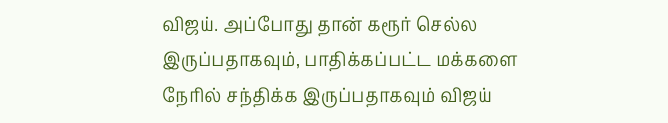விஜய். அப்போது தான் கரூர் செல்ல இருப்பதாகவும், பாதிக்கப்பட்ட மக்களை நேரில் சந்திக்க இருப்பதாகவும் விஜய்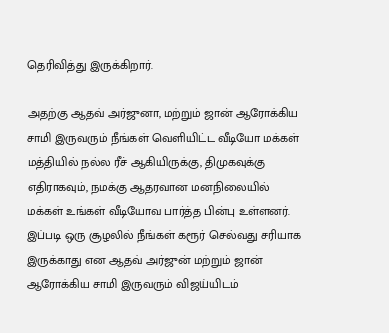தெரிவித்து இருக்கிறார்.

அதற்கு ஆதவ் அர்ஜுனா, மற்றும் ஜான் ஆரோக்கிய சாமி இருவரும் நீங்கள் வெளியிட்ட வீடியோ மக்கள் மத்தியில் நல்ல ரீச் ஆகியிருக்கு, திமுகவுக்கு எதிராகவும், நமக்கு ஆதரவான மனநிலையில் மக்கள் உங்கள் வீடியோவ பார்த்த பின்பு உள்ளனர். இப்படி ஒரு சூழலில் நீங்கள் கரூர் செல்வது சரியாக இருக்காது என ஆதவ் அர்ஜுன் மற்றும் ஜான் ஆரோக்கிய சாமி இருவரும் விஜய்யிடம்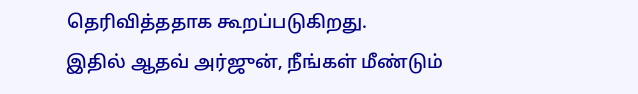தெரிவித்ததாக கூறப்படுகிறது.
இதில் ஆதவ் அர்ஜுன், நீங்கள் மீண்டும்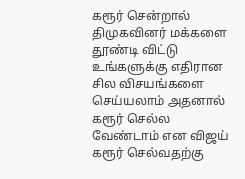கரூர் சென்றால் திமுகவினர் மக்களை தூண்டி விட்டு உங்களுக்கு எதிரான சில விசயங்களை செய்யலாம் அதனால் கரூர் செல்ல வேண்டாம் என விஜய் கரூர் செல்வதற்கு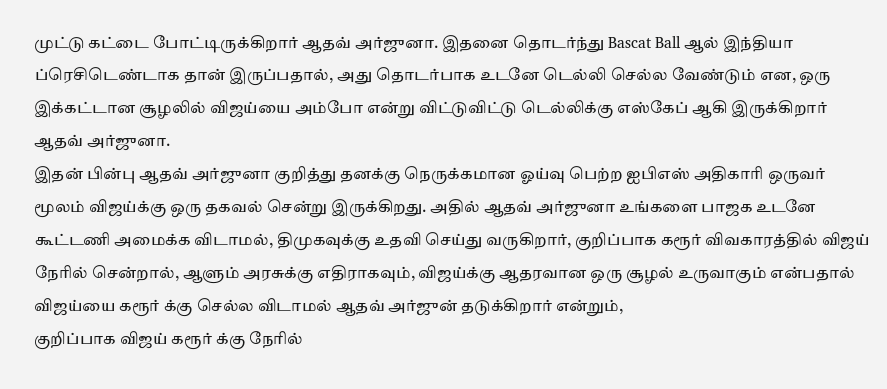முட்டு கட்டை போட்டிருக்கிறார் ஆதவ் அர்ஜுனா. இதனை தொடர்ந்து Bascat Ball ஆல் இந்தியா ப்ரெசிடெண்டாக தான் இருப்பதால், அது தொடர்பாக உடனே டெல்லி செல்ல வேண்டும் என, ஒரு இக்கட்டான சூழலில் விஜய்யை அம்போ என்று விட்டுவிட்டு டெல்லிக்கு எஸ்கேப் ஆகி இருக்கிறார் ஆதவ் அர்ஜுனா.
இதன் பின்பு ஆதவ் அர்ஜுனா குறித்து தனக்கு நெருக்கமான ஓய்வு பெற்ற ஐபிஎஸ் அதிகாரி ஒருவர் மூலம் விஜய்க்கு ஒரு தகவல் சென்று இருக்கிறது. அதில் ஆதவ் அர்ஜுனா உங்களை பாஜக உடனே கூட்டணி அமைக்க விடாமல், திமுகவுக்கு உதவி செய்து வருகிறார், குறிப்பாக கரூர் விவகாரத்தில் விஜய் நேரில் சென்றால், ஆளும் அரசுக்கு எதிராகவும், விஜய்க்கு ஆதரவான ஒரு சூழல் உருவாகும் என்பதால் விஜய்யை கரூர் க்கு செல்ல விடாமல் ஆதவ் அர்ஜுன் தடுக்கிறார் என்றும்,
குறிப்பாக விஜய் கரூர் க்கு நேரில்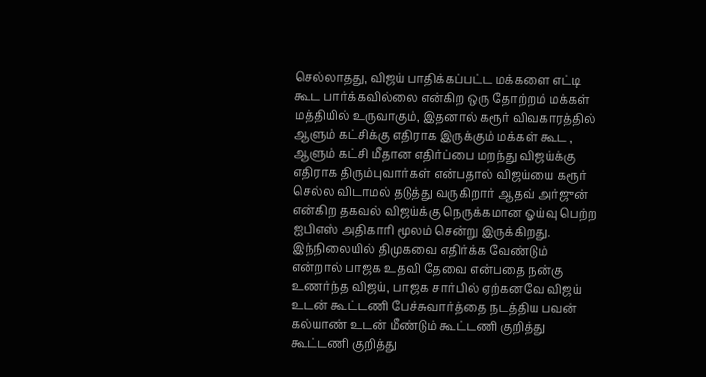செல்லாதது, விஜய் பாதிக்கப்பட்ட மக்களை எட்டி கூட பார்க்கவில்லை என்கிற ஒரு தோற்றம் மக்கள் மத்தியில் உருவாகும், இதனால் கரூர் விவகாரத்தில் ஆளும் கட்சிக்கு எதிராக இருக்கும் மக்கள் கூட , ஆளும் கட்சி மீதான எதிர்ப்பை மறந்து விஜய்க்கு எதிராக திரும்புவார்கள் என்பதால் விஜய்யை கரூர் செல்ல விடாமல் தடுத்து வருகிறார் ஆதவ் அர்ஜுன் என்கிற தகவல் விஜய்க்கு நெருக்கமான ஓய்வு பெற்ற ஐபிஎஸ் அதிகாரி மூலம் சென்று இருக்கிறது.
இந்நிலையில் திமுகவை எதிர்க்க வேண்டும் என்றால் பாஜக உதவி தேவை என்பதை நன்கு உணர்ந்த விஜய், பாஜக சார்பில் ஏற்கனவே விஜய் உடன் கூட்டணி பேச்சுவார்த்தை நடத்திய பவன் கல்யாண் உடன் மீண்டும் கூட்டணி குறித்து கூட்டணி குறித்து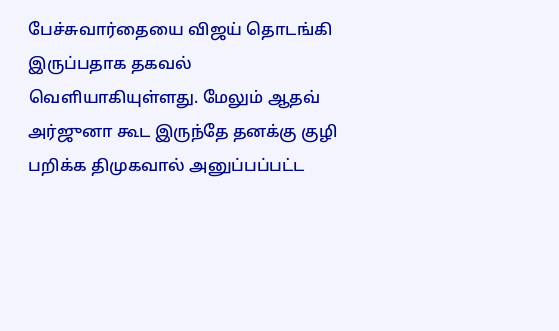பேச்சுவார்தையை விஜய் தொடங்கி இருப்பதாக தகவல் வெளியாகியுள்ளது. மேலும் ஆதவ் அர்ஜுனா கூட இருந்தே தனக்கு குழி பறிக்க திமுகவால் அனுப்பப்பட்ட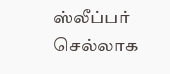ஸ்லீப்பர் செல்லாக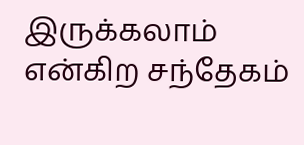இருக்கலாம் என்கிற சந்தேகம்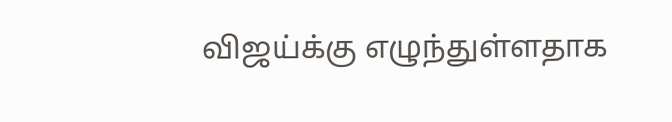விஜய்க்கு எழுந்துள்ளதாக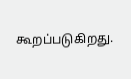கூறப்படுகிறது.